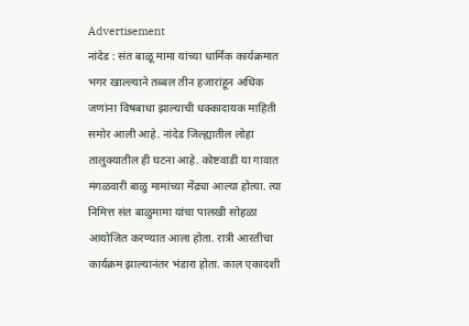Advertisement
नांदेड : संत बाळू मामा यांच्या धार्मिक कार्यक्रमात भगर खाल्ल्याने तब्बल तीन हजारांहून अधिक जणांना विषबाधा झाल्याची धक्कादायक माहिती समोर आली आहे. नांदेड जिल्ह्यातील लोहा तालुक्यातील ही घटना आहे. कोष्टवाडी या गावात मंगळवारी बाळु मामांच्या मेंढ्या आल्या होत्या. त्या निमित्त संत बाळुमामा यांचा पालखी सोहळा आयोजित करण्यात आला होता. रात्री आरतीचा कार्यक्रम झाल्यानंतर भंडारा होता. काल एकादशी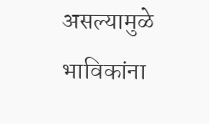असल्यामुळे भाविकांना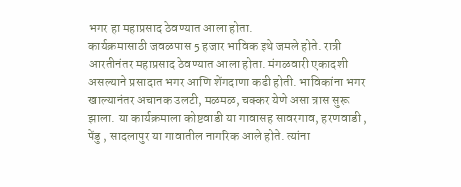भगर हा महाप्रसाद ठेवण्यात आला होता.
कार्यक्रमासाठी जवळपास 5 हजार भाविक इथे जमले होते. रात्री आरतीनंतर महाप्रसाद ठेवण्यात आला होता. मंगळवारी एकादशी असल्याने प्रसादात भगर आणि शेंगदाणा कढी होती. भाविकांना भगर खाल्यानंतर अचानक उलटी, मळमळ, चक्कर येणे असा त्रास सुरू झाला. या कार्यक्रमाला कोष्टवाडी या गावासह सावरगाव, हरणवाडी , पेंडु , सादलापुर या गावातील नागरिक आले होते. त्यांना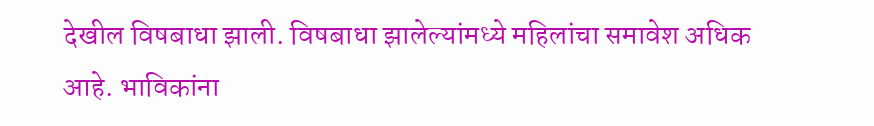देखील विषबाधा झाली. विषबाधा झालेल्यांमध्ये महिलांचा समावेश अधिक आहे. भाविकांना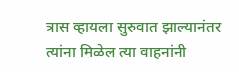त्रास व्हायला सुरुवात झाल्यानंतर त्यांना मिळेल त्या वाहनांनी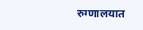रुग्णालयात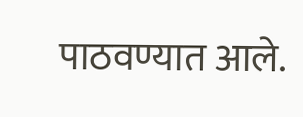पाठवण्यात आले.